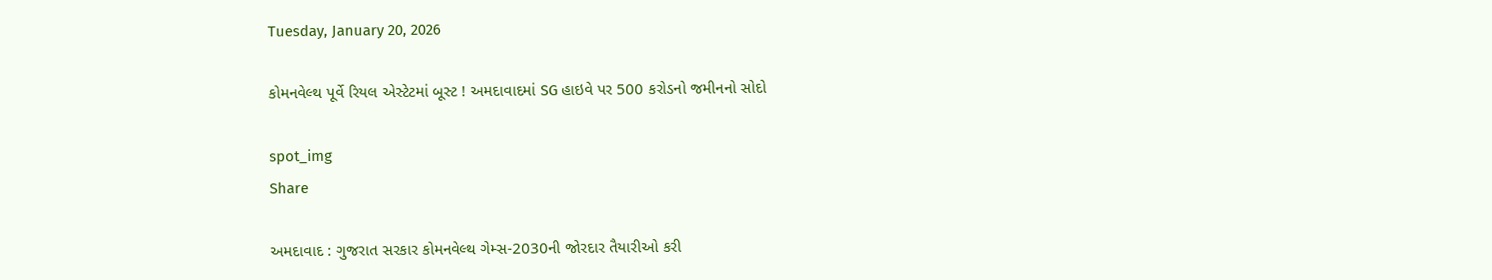Tuesday, January 20, 2026

કોમનવેલ્થ પૂર્વે રિયલ એસ્ટેટમાં બૂસ્ટ ! અમદાવાદમાં SG હાઇવે પર 500 કરોડનો જમીનનો સોદો

spot_img
Share

અમદાવાદ : ગુજરાત સરકાર કોમનવેલ્થ ગેમ્સ-2030ની જોરદાર તૈયારીઓ કરી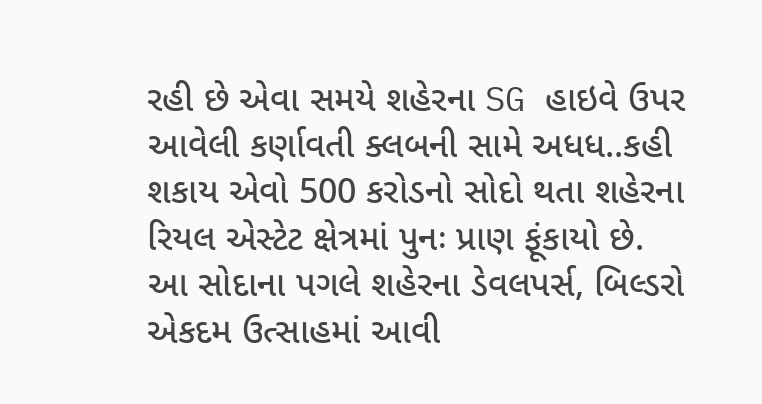રહી છે એવા સમયે શહેરના SG હાઇવે ઉપર આવેલી કર્ણાવતી ક્લબની સામે અધધ..કહી શકાય એવો 500 કરોડનો સોદો થતા શહેરના રિયલ એસ્ટેટ ક્ષેત્રમાં પુનઃ પ્રાણ ફૂંકાયો છે. આ સોદાના પગલે શહેરના ડેવલપર્સ, બિલ્ડરો એકદમ ઉત્સાહમાં આવી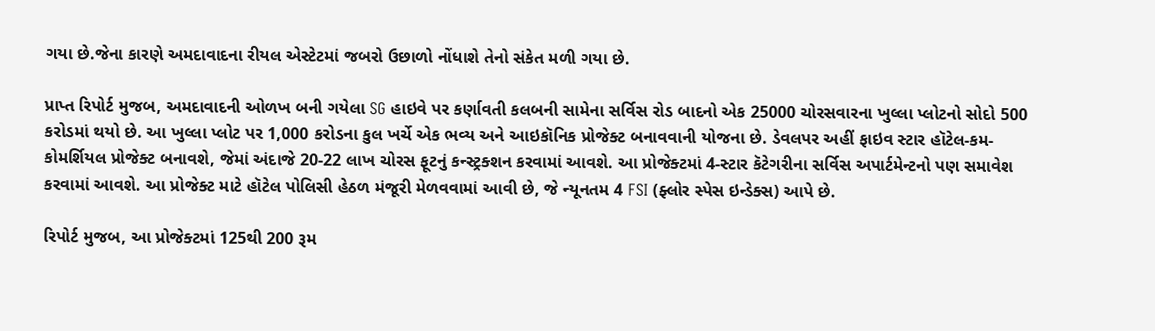ગયા છે.જેના કારણે અમદાવાદના રીયલ એસ્ટેટમાં જબરો ઉછાળો નોંધાશે તેનો સંકેત મળી ગયા છે.

પ્રાપ્ત રિપોર્ટ મુજબ, અમદાવાદની ઓળખ બની ગયેલા SG હાઇવે પર કર્ણાવતી કલબની સામેના સર્વિસ રોડ બાદનો એક 25000 ચોરસવારના ખુલ્લા પ્લોટનો સોદો 500 કરોડમાં થયો છે. આ ખુલ્લા પ્લોટ પર 1,000 કરોડના કુલ ખર્ચે એક ભવ્ય અને આઇકૉનિક પ્રોજેક્ટ બનાવવાની યોજના છે. ડેવલપર અહીં ફાઇવ સ્ટાર હૉટેલ-કમ-કોમર્શિયલ પ્રોજેક્ટ બનાવશે, જેમાં અંદાજે 20-22 લાખ ચોરસ ફૂટનું કન્સ્ટ્રક્શન કરવામાં આવશે. આ પ્રોજેક્ટમાં 4-સ્ટાર કૅટેગરીના સર્વિસ અપાર્ટમેન્ટનો પણ સમાવેશ કરવામાં આવશે. આ પ્રોજેક્ટ માટે હૉટેલ પોલિસી હેઠળ મંજૂરી મેળવવામાં આવી છે, જે ન્યૂનતમ 4 FSI (ફ્લોર સ્પેસ ઇન્ડેક્સ) આપે છે.

રિપોર્ટ મુજબ, આ પ્રોજેક્ટમાં 125થી 200 રૂમ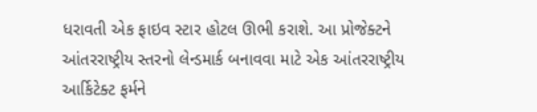ધરાવતી એક ફાઇવ સ્ટાર હોટલ ઊભી કરાશે. આ પ્રોજેક્ટને આંતરરાષ્ટ્રીય સ્તરનો લેન્ડમાર્ક બનાવવા માટે એક આંતરરાષ્ટ્રીય આર્કિટેક્ટ ફર્મને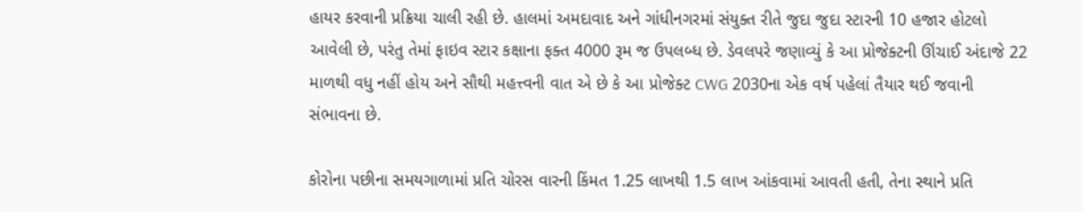હાયર કરવાની પ્રક્રિયા ચાલી રહી છે. હાલમાં અમદાવાદ અને ગાંધીનગરમાં સંયુક્ત રીતે જુદા જુદા સ્ટારની 10 હજાર હોટલો આવેલી છે, પરંતુ તેમાં ફાઇવ સ્ટાર કક્ષાના ફક્ત 4000 રૂમ જ ઉપલબ્ધ છે. ડેવલપરે જણાવ્યું કે આ પ્રોજેક્ટની ઊંચાઈ અંદાજે 22 માળથી વધુ નહીં હોય અને સૌથી મહત્ત્વની વાત એ છે કે આ પ્રોજેક્ટ CWG 2030ના એક વર્ષ પહેલાં તૈયાર થઈ જવાની સંભાવના છે.

કોરોના પછીના સમયગાળામાં પ્રતિ ચોરસ વારની કિંમત 1.25 લાખથી 1.5 લાખ આંકવામાં આવતી હતી, તેના સ્થાને પ્રતિ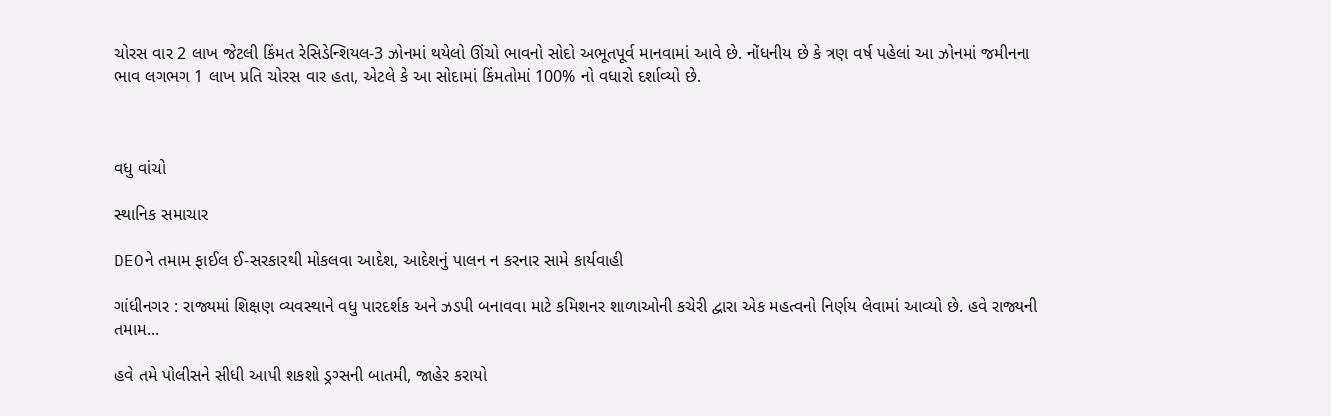ચોરસ વાર 2 લાખ જેટલી કિંમત રેસિડેન્શિયલ-3 ઝોનમાં થયેલો ઊંચો ભાવનો સોદો અભૂતપૂર્વ માનવામાં આવે છે. નોંધનીય છે કે ત્રણ વર્ષ પહેલાં આ ઝોનમાં જમીનના ભાવ લગભગ 1 લાખ પ્રતિ ચોરસ વાર હતા, એટલે કે આ સોદામાં કિંમતોમાં 100% નો વધારો દર્શાવ્યો છે.



વધુ વાંચો

સ્થાનિક સમાચાર

DEOને તમામ ફાઈલ ઈ-સરકારથી મોકલવા આદેશ, આદેશનું પાલન ન કરનાર સામે કાર્યવાહી

ગાંધીનગર : રાજ્યમાં શિક્ષણ વ્યવસ્થાને વધુ પારદર્શક અને ઝડપી બનાવવા માટે કમિશનર શાળાઓની કચેરી દ્વારા એક મહત્વનો નિર્ણય લેવામાં આવ્યો છે. હવે રાજ્યની તમામ...

હવે તમે પોલીસને સીધી આપી શકશો ડ્રગ્સની બાતમી, જાહેર કરાયો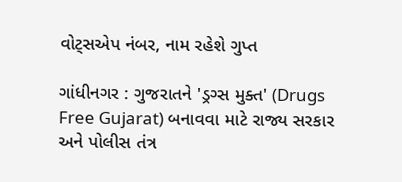વોટ્સએપ નંબર, નામ રહેશે ગુપ્ત

ગાંધીનગર : ગુજરાતને 'ડ્રગ્સ મુક્ત' (Drugs Free Gujarat) બનાવવા માટે રાજ્ય સરકાર અને પોલીસ તંત્ર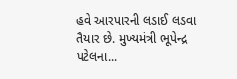હવે આરપારની લડાઈ લડવા તૈયાર છે. મુખ્યમંત્રી ભૂપેન્દ્ર પટેલના...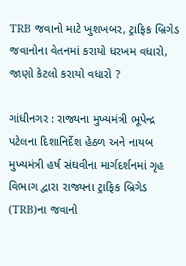TRB જવાનો માટે ખુશખબર, ટ્રાફિક બ્રિગેડ જવાનોના વેતનમાં કરાયો ધરખમ વધારો, જાણો કેટલો કરાયો વધારો ?

ગાંધીનગર : રાજ્યના મુખ્યમંત્રી ભૂપેન્દ્ર પટેલના દિશાનિર્દેશ હેઠળ અને નાયબ મુખ્યમંત્રી હર્ષ સંઘવીના માર્ગદર્શનમાં ગૃહ વિભાગ દ્વારા રાજ્યના ટ્રાફિક બ્રિગેડ (TRB)ના જવાનો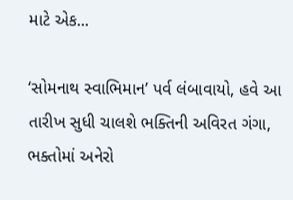માટે એક...

‘સોમનાથ સ્વાભિમાન’ પર્વ લંબાવાયો, હવે આ તારીખ સુધી ચાલશે ભક્તિની અવિરત ગંગા, ભક્તોમાં અનેરો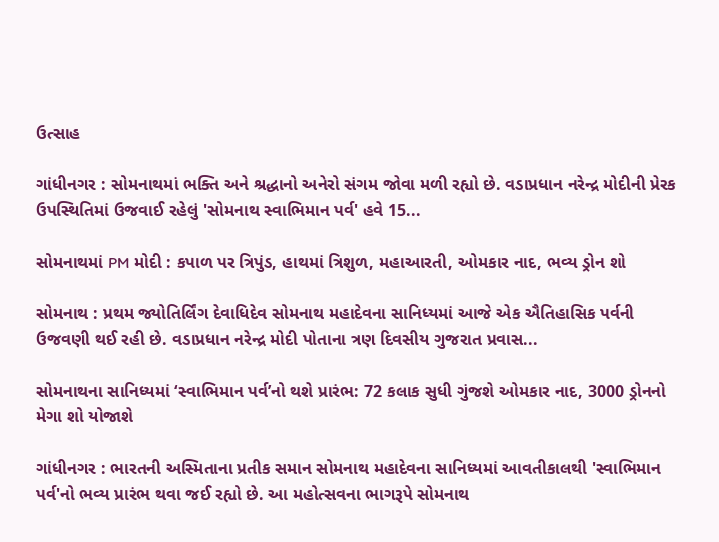ઉત્સાહ

ગાંધીનગર : સોમનાથમાં ભક્તિ અને શ્રદ્ધાનો અનેરો સંગમ જોવા મળી રહ્યો છે. વડાપ્રધાન નરેન્દ્ર મોદીની પ્રેરક ઉપસ્થિતિમાં ઉજવાઈ રહેલું 'સોમનાથ સ્વાભિમાન પર્વ' હવે 15...

સોમનાથમાં PM મોદી : કપાળ પર ત્રિપુંડ, હાથમાં ત્રિશુળ, મહાઆરતી, ઓમકાર નાદ, ભવ્ય ડ્રોન શો

સોમનાથ : પ્રથમ જ્યોતિર્લિંગ દેવાધિદેવ સોમનાથ મહાદેવના સાનિધ્યમાં આજે એક ઐતિહાસિક પર્વની ઉજવણી થઈ રહી છે. વડાપ્રધાન નરેન્દ્ર મોદી પોતાના ત્રણ દિવસીય ગુજરાત પ્રવાસ...

સોમનાથના સાનિધ્યમાં ‘સ્વાભિમાન પર્વ’નો થશે પ્રારંભ: 72 કલાક સુધી ગુંજશે ઓમકાર નાદ, 3000 ડ્રોનનો મેગા શો યોજાશે

ગાંધીનગર : ભારતની અસ્મિતાના પ્રતીક સમાન સોમનાથ મહાદેવના સાનિધ્યમાં આવતીકાલથી 'સ્વાભિમાન પર્વ'નો ભવ્ય પ્રારંભ થવા જઈ રહ્યો છે. આ મહોત્સવના ભાગરૂપે સોમનાથ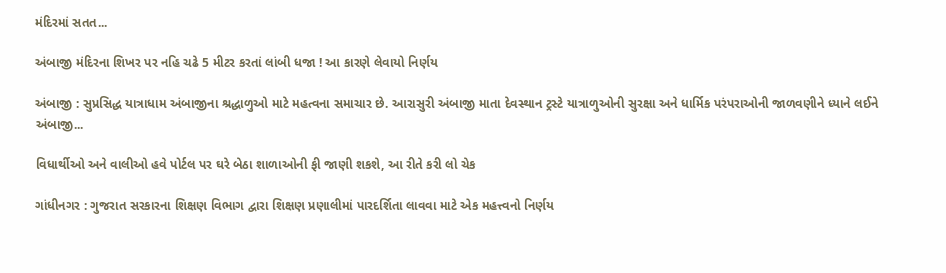મંદિરમાં સતત...

અંબાજી મંદિરના શિખર પર નહિ ચઢે 5 મીટર કરતાં લાંબી ધજા ! આ કારણે લેવાયો નિર્ણય

અંબાજી : સુપ્રસિદ્ધ યાત્રાધામ અંબાજીના શ્રદ્ધાળુઓ માટે મહત્વના સમાચાર છે. આરાસુરી અંબાજી માતા દેવસ્થાન ટ્રસ્ટે યાત્રાળુઓની સુરક્ષા અને ધાર્મિક પરંપરાઓની જાળવણીને ધ્યાને લઈને અંબાજી...

વિધાર્થીઓ અને વાલીઓ હવે પોર્ટલ પર ઘરે બેઠા શાળાઓની ફી જાણી શકશે, આ રીતે કરી લો ચેક

ગાંધીનગર : ગુજરાત સરકારના શિક્ષણ વિભાગ દ્વારા શિક્ષણ પ્રણાલીમાં પારદર્શિતા લાવવા માટે એક મહત્ત્વનો નિર્ણય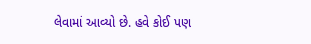લેવામાં આવ્યો છે. હવે કોઈ પણ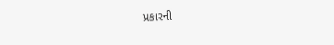પ્રકારની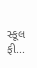સ્કૂલ ફી...